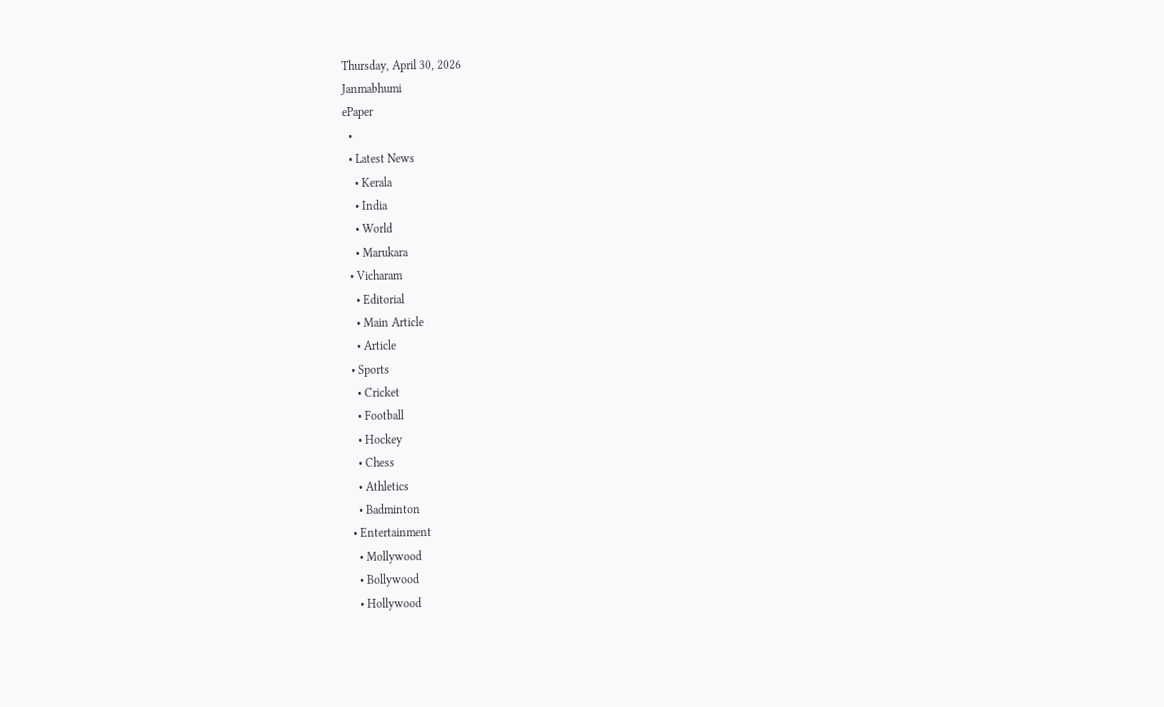Thursday, April 30, 2026
Janmabhumi
ePaper
  •
  • Latest News
    • Kerala
    • India
    • World
    • Marukara
  • Vicharam
    • Editorial
    • Main Article
    • Article
  • Sports
    • Cricket
    • Football
    • Hockey
    • Chess
    • Athletics
    • Badminton
  • Entertainment
    • Mollywood
    • Bollywood
    • Hollywood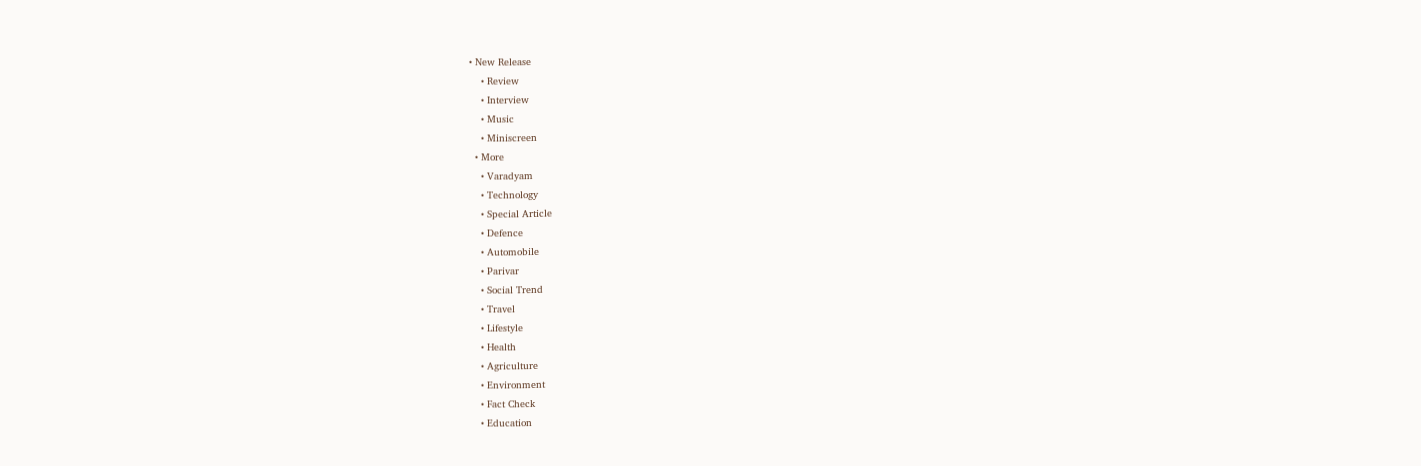• New Release
    • Review
    • Interview
    • Music
    • Miniscreen
  • More
    • Varadyam
    • Technology
    • Special Article
    • Defence
    • Automobile
    • Parivar
    • Social Trend
    • Travel
    • Lifestyle
    • Health
    • Agriculture
    • Environment
    • Fact Check
    • Education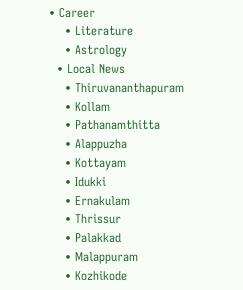• Career
    • Literature
    • Astrology
  • Local News
    • Thiruvananthapuram
    • Kollam
    • Pathanamthitta
    • Alappuzha
    • Kottayam
    • Idukki
    • Ernakulam
    • Thrissur
    • Palakkad
    • Malappuram
    • Kozhikode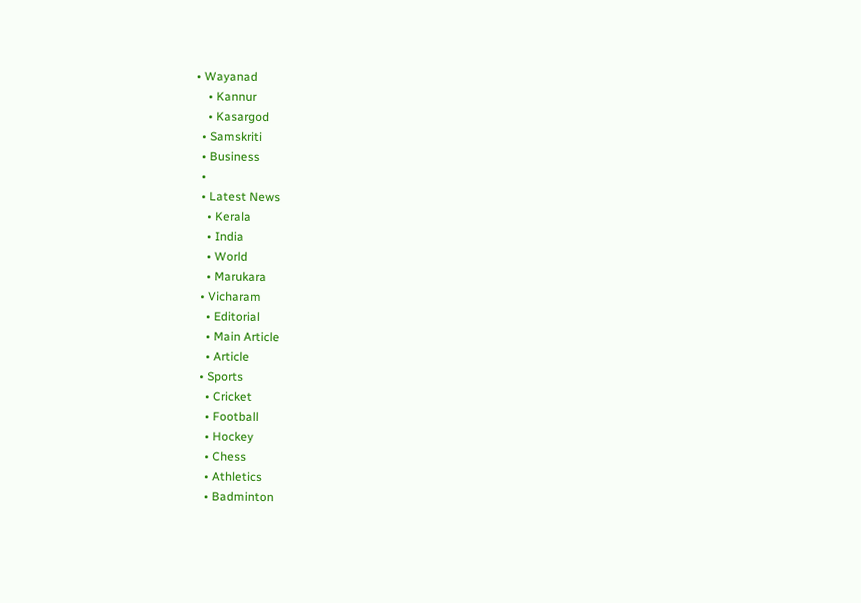• Wayanad
    • Kannur
    • Kasargod
  • Samskriti
  • Business
  •
  • Latest News
    • Kerala
    • India
    • World
    • Marukara
  • Vicharam
    • Editorial
    • Main Article
    • Article
  • Sports
    • Cricket
    • Football
    • Hockey
    • Chess
    • Athletics
    • Badminton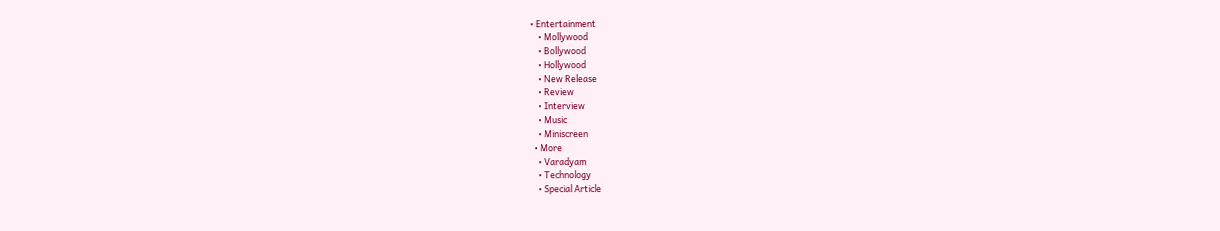• Entertainment
    • Mollywood
    • Bollywood
    • Hollywood
    • New Release
    • Review
    • Interview
    • Music
    • Miniscreen
  • More
    • Varadyam
    • Technology
    • Special Article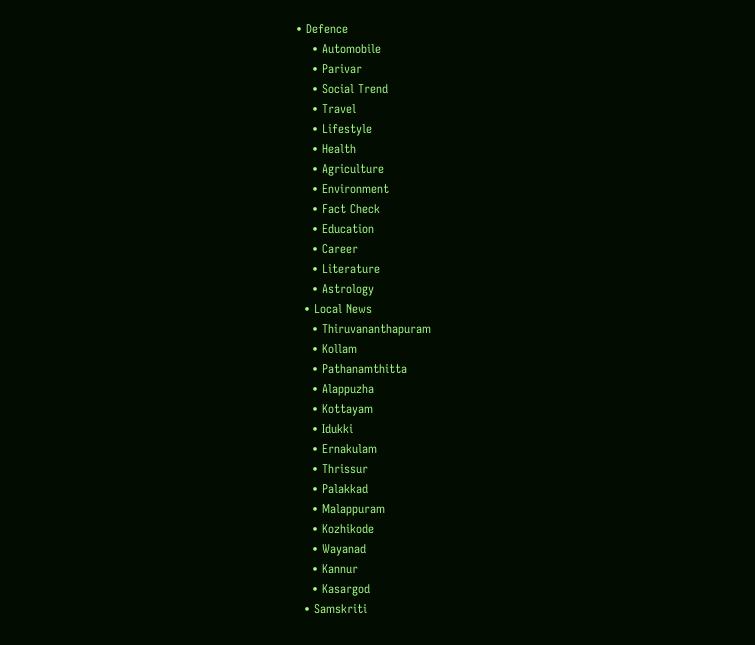• Defence
    • Automobile
    • Parivar
    • Social Trend
    • Travel
    • Lifestyle
    • Health
    • Agriculture
    • Environment
    • Fact Check
    • Education
    • Career
    • Literature
    • Astrology
  • Local News
    • Thiruvananthapuram
    • Kollam
    • Pathanamthitta
    • Alappuzha
    • Kottayam
    • Idukki
    • Ernakulam
    • Thrissur
    • Palakkad
    • Malappuram
    • Kozhikode
    • Wayanad
    • Kannur
    • Kasargod
  • Samskriti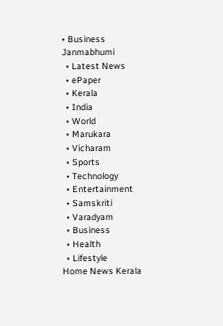• Business
Janmabhumi
  • Latest News
  • ePaper
  • Kerala
  • India
  • World
  • Marukara
  • Vicharam
  • Sports
  • Technology
  • Entertainment
  • Samskriti
  • Varadyam
  • Business
  • Health
  • Lifestyle
Home News Kerala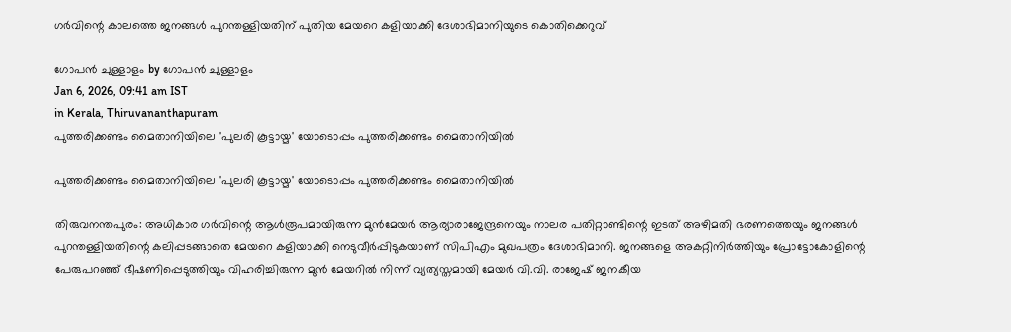ഗര്‍വിന്റെ കാലത്തെ ജനങ്ങള്‍ പുറന്തള്ളിയതിന് പുതിയ മേയറെ കളിയാക്കി ദേശാഭിമാനിയുടെ കൊതിക്കെറുവ്

ഗോപന്‍ ചുള്ളാളം by ഗോപന്‍ ചുള്ളാളം
Jan 6, 2026, 09:41 am IST
in Kerala, Thiruvananthapuram
പുത്തരിക്കണ്ടം മൈതാനിയിലെ 'പുലരി കൂട്ടായ്മ' യോടൊപ്പം പുത്തരിക്കണ്ടം മൈതാനിയിൽ

പുത്തരിക്കണ്ടം മൈതാനിയിലെ 'പുലരി കൂട്ടായ്മ' യോടൊപ്പം പുത്തരിക്കണ്ടം മൈതാനിയിൽ

തിരുവനന്തപുരം: അധികാര ഗര്‍വിന്റെ ആള്‍രൂപമായിരുന്ന മുന്‍മേയര്‍ ആര്യാരാജേന്ദ്രനെയും നാലര പതിറ്റാണ്ടിന്റെ ഇടത് അഴിമതി ഭരണത്തെയും ജനങ്ങള്‍ പുറന്തള്ളിയതിന്റെ കലിപ്പടങ്ങാതെ മേയറെ കളിയാക്കി നെടുവീര്‍പ്പിടുകയാണ് സിപിഎം മുഖപത്രം ദേശാഭിമാനി. ജനങ്ങളെ അകറ്റിനിര്‍ത്തിയും പ്രോട്ടോകോളിന്റെ പേരുപറഞ്ഞ് ഭീഷണിപ്പെടുത്തിയും വിഹരിച്ചിരുന്ന മുന്‍ മേയറില്‍ നിന്ന് വ്യത്യസ്തമായി മേയര്‍ വി.വി. രാജേഷ് ജനകീയ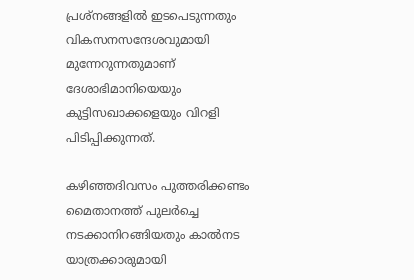പ്രശ്‌നങ്ങളില്‍ ഇടപെടുന്നതും വികസനസന്ദേശവുമായി മുന്നേറുന്നതുമാണ് ദേശാഭിമാനിയെയും കുട്ടിസഖാക്കളെയും വിറളി പിടിപ്പിക്കുന്നത്.

കഴിഞ്ഞദിവസം പുത്തരിക്കണ്ടം മൈതാനത്ത് പുലര്‍ച്ചെ നടക്കാനിറങ്ങിയതും കാല്‍നട യാത്രക്കാരുമായി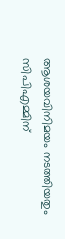ആശയവിനിമയം നടത്തിയതും സിപിഎമ്മിന്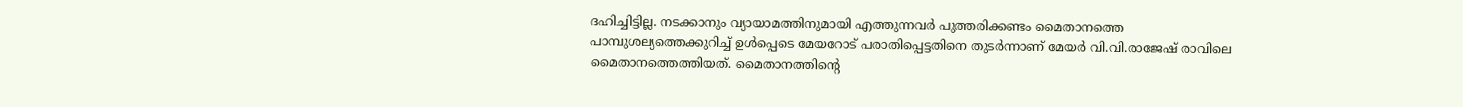ദഹിച്ചിട്ടില്ല. നടക്കാനും വ്യായാമത്തിനുമായി എത്തുന്നവര്‍ പുത്തരിക്കണ്ടം മൈതാനത്തെ പാമ്പുശല്യത്തെക്കുറിച്ച് ഉള്‍പ്പെടെ മേയറോട് പരാതിപ്പെട്ടതിനെ തുടര്‍ന്നാണ് മേയര്‍ വി.വി.രാജേഷ് രാവിലെ മൈതാനത്തെത്തിയത്. മൈതാനത്തിന്റെ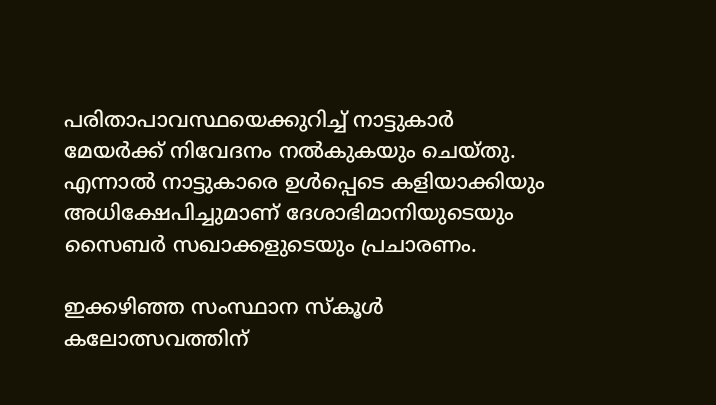പരിതാപാവസ്ഥയെക്കുറിച്ച് നാട്ടുകാര്‍ മേയര്‍ക്ക് നിവേദനം നല്‍കുകയും ചെയ്തു. എന്നാല്‍ നാട്ടുകാരെ ഉള്‍പ്പെടെ കളിയാക്കിയും അധിക്ഷേപിച്ചുമാണ് ദേശാഭിമാനിയുടെയും സൈബര്‍ സഖാക്കളുടെയും പ്രചാരണം.

ഇക്കഴിഞ്ഞ സംസ്ഥാന സ്‌കൂള്‍ കലോത്സവത്തിന്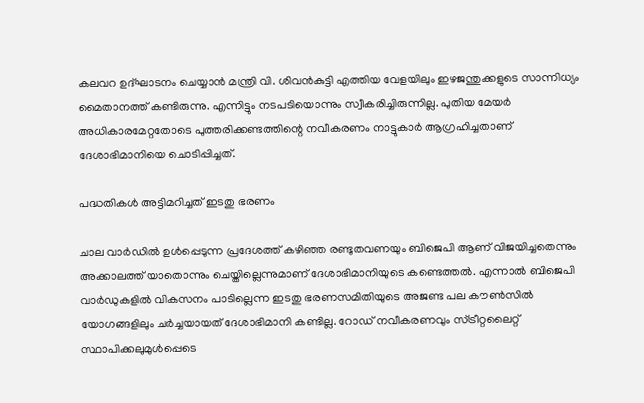കലവറ ഉദ്ഘാടനം ചെയ്യാന്‍ മന്ത്രി വി. ശിവന്‍കുട്ടി എത്തിയ വേളയിലും ഇഴജന്തുക്കളുടെ സാന്നിധ്യം മൈതാനത്ത് കണ്ടിരുന്നു. എന്നിട്ടും നടപടിയൊന്നും സ്വീകരിച്ചിരുന്നില്ല. പുതിയ മേയര്‍ അധികാരമേറ്റതോടെ പുത്തരിക്കണ്ടത്തിന്റെ നവീകരണം നാട്ടുകാര്‍ ആഗ്രഹിച്ചതാണ് ദേശാഭിമാനിയെ ചൊടിപ്പിച്ചത്.

പദ്ധതികള്‍ അട്ടിമറിച്ചത് ഇടതു ഭരണം

ചാല വാര്‍ഡില്‍ ഉള്‍പ്പെടുന്ന പ്രദേശത്ത് കഴിഞ്ഞ രണ്ടുതവണയും ബിജെപി ആണ് വിജയിച്ചതെന്നും അക്കാലത്ത് യാതൊന്നും ചെയ്തില്ലെന്നുമാണ് ദേശാഭിമാനിയുടെ കണ്ടെത്തല്‍. എന്നാല്‍ ബിജെപി വാര്‍ഡുകളില്‍ വികസനം പാടില്ലെന്ന ഇടതു ഭരണസമിതിയുടെ അജണ്ട പല കൗണ്‍സില്‍ യോഗങ്ങളിലും ചര്‍ച്ചയായത് ദേശാഭിമാനി കണ്ടില്ല. റോഡ് നവീകരണവും സ്ട്രീറ്റലൈറ്റ് സ്ഥാപിക്കലുമുള്‍പ്പെടെ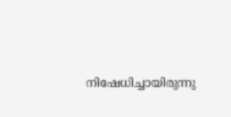നിഷേധിച്ചായിരുന്നു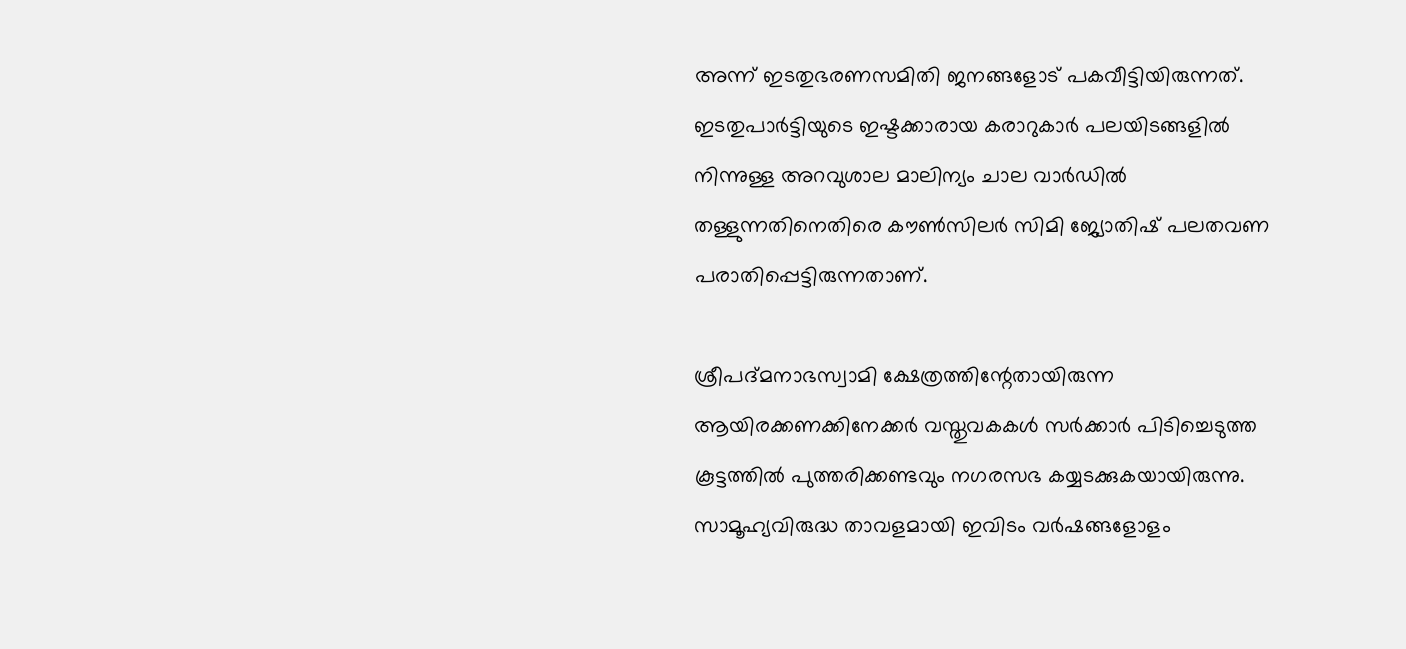അന്ന് ഇടതുഭരണസമിതി ജനങ്ങളോട് പകവീട്ടിയിരുന്നത്. ഇടതുപാര്‍ട്ടിയുടെ ഇഷ്ടക്കാരായ കരാറുകാര്‍ പലയിടങ്ങളില്‍ നിന്നുള്ള അറവുശാല മാലിന്യം ചാല വാര്‍ഡില്‍ തള്ളുന്നതിനെതിരെ കൗണ്‍സിലര്‍ സിമി ജ്യോതിഷ് പലതവണ പരാതിപ്പെട്ടിരുന്നതാണ്.

ശ്രീപദ്മനാഭസ്വാമി ക്ഷേത്രത്തിന്റേതായിരുന്ന ആയിരക്കണക്കിനേക്കര്‍ വസ്തുവകകള്‍ സര്‍ക്കാര്‍ പിടിച്ചെടുത്ത കൂട്ടത്തില്‍ പുത്തരിക്കണ്ടവും നഗരസഭ കയ്യടക്കുകയായിരുന്നു. സാമൂഹ്യവിരുദ്ധ താവളമായി ഇവിടം വര്‍ഷങ്ങളോളം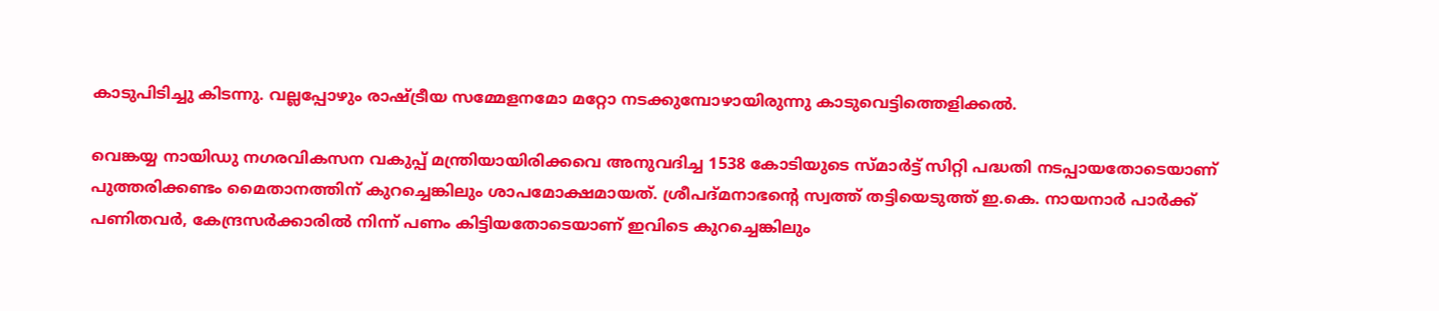കാടുപിടിച്ചു കിടന്നു. വല്ലപ്പോഴും രാഷ്‌ട്രീയ സമ്മേളനമോ മറ്റോ നടക്കുമ്പോഴായിരുന്നു കാടുവെട്ടിത്തെളിക്കല്‍.

വെങ്കയ്യ നായിഡു നഗരവികസന വകുപ്പ് മന്ത്രിയായിരിക്കവെ അനുവദിച്ച 1538 കോടിയുടെ സ്മാര്‍ട്ട് സിറ്റി പദ്ധതി നടപ്പായതോടെയാണ് പുത്തരിക്കണ്ടം മൈതാനത്തിന് കുറച്ചെങ്കിലും ശാപമോക്ഷമായത്. ശ്രീപദ്മനാഭന്റെ സ്വത്ത് തട്ടിയെടുത്ത് ഇ.കെ. നായനാര്‍ പാര്‍ക്ക് പണിതവര്‍, കേന്ദ്രസര്‍ക്കാരില്‍ നിന്ന് പണം കിട്ടിയതോടെയാണ് ഇവിടെ കുറച്ചെങ്കിലും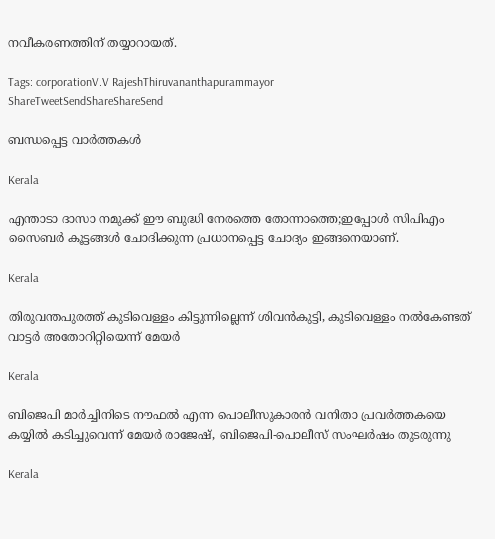നവീകരണത്തിന് തയ്യാറായത്.

Tags: corporationV.V RajeshThiruvananthapurammayor
ShareTweetSendShareShareSend

ബന്ധപ്പെട്ട വാര്‍ത്തകള്‍

Kerala

എന്താടാ ദാസാ നമുക്ക് ഈ ബുദ്ധി നേരത്തെ തോന്നാത്തെ;ഇപ്പോൾ സിപിഎം സൈബർ കൂട്ടങ്ങൾ ചോദിക്കുന്ന പ്രധാനപ്പെട്ട ചോദ്യം ഇങ്ങനെയാണ്.

Kerala

തിരുവന്തപുരത്ത് കുടിവെള്ളം കിട്ടുന്നില്ലെന്ന് ശിവന്‍കുട്ടി, കുടിവെള്ളം നല്‍കേണ്ടത് വാട്ടര്‍ അതോറിറ്റിയെന്ന് മേയര്‍

Kerala

ബിജെപി മാര്‍ച്ചിനിടെ നൗഫല്‍ എന്ന പൊലീസുകാരന്‍ വനിതാ പ്രവര്‍ത്തകയെ കയ്യില്‍ കടിച്ചുവെന്ന് മേയര്‍ രാജേഷ്, ബിജെപി-പൊലീസ് സംഘര്‍ഷം തുടരുന്നു

Kerala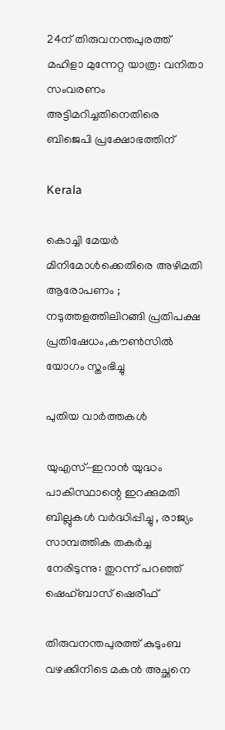24ന് തിരുവനന്തപുരത്ത് മഹിളാ മുന്നേറ്റ യാത്ര: വനിതാ സംവരണം അട്ടിമറിച്ചതിനെതിരെ ബിജെപി പ്രക്ഷോഭത്തിന്

Kerala

കൊച്ചി മേയര്‍ മിനിമോള്‍ക്കെതിരെ അഴിമതി ആരോപണം ; നടുത്തളത്തിലിറങ്ങി പ്രതിപക്ഷ പ്രതിഷേധം,കൗണ്‍സില്‍ യോഗം സ്തംഭിച്ചു

പുതിയ വാര്‍ത്തകള്‍

യുഎസ്-ഇറാൻ യുദ്ധം പാകിസ്ഥാന്റെ ഇറക്കുമതി ബില്ലുകൾ വർദ്ധിപ്പിച്ചു , രാജ്യം സാമ്പത്തിക തകർച്ച നേരിടുന്നു: തുറന്ന് പറഞ്ഞ് ഷെഹ്ബാസ് ഷെരീഫ്

തിരുവനന്തപുരത്ത് കുടുംബ വഴക്കിനിടെ മകൻ അച്ഛനെ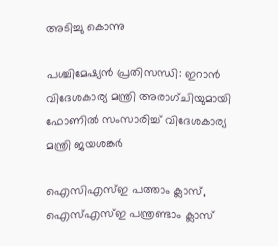അടിച്ചു കൊന്നു

പശ്ചിമേഷ്യൻ പ്രതിസന്ധി: ഇറാൻ വിദേശകാര്യ മന്ത്രി അരാഗ്ചിയുമായി ഫോണിൽ സംസാരിച്ച് വിദേശകാര്യ മന്ത്രി ജയശങ്കർ

ഐസിഎസ്ഇ പത്താം ക്ലാസ്, ഐസ്എസ്ഇ പന്ത്രണ്ടാം ക്ലാസ്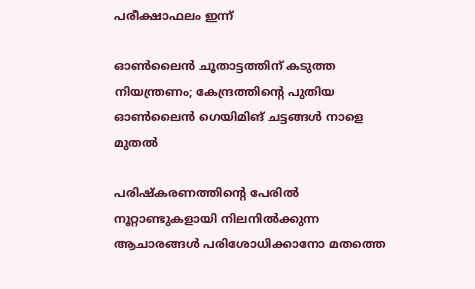പരീക്ഷാഫലം ഇന്ന്

ഓൺലൈൻ ചൂതാട്ടത്തിന് കടുത്ത നിയന്ത്രണം; കേന്ദ്രത്തിന്റെ പുതിയ ഓൺലൈൻ ഗെയിമിങ് ചട്ടങ്ങൾ നാളെ മുതൽ

പരിഷ്കരണത്തിന്റെ പേരിൽ നൂറ്റാണ്ടുകളായി നിലനിൽക്കുന്ന ആചാരങ്ങൾ പരിശോധിക്കാനോ മതത്തെ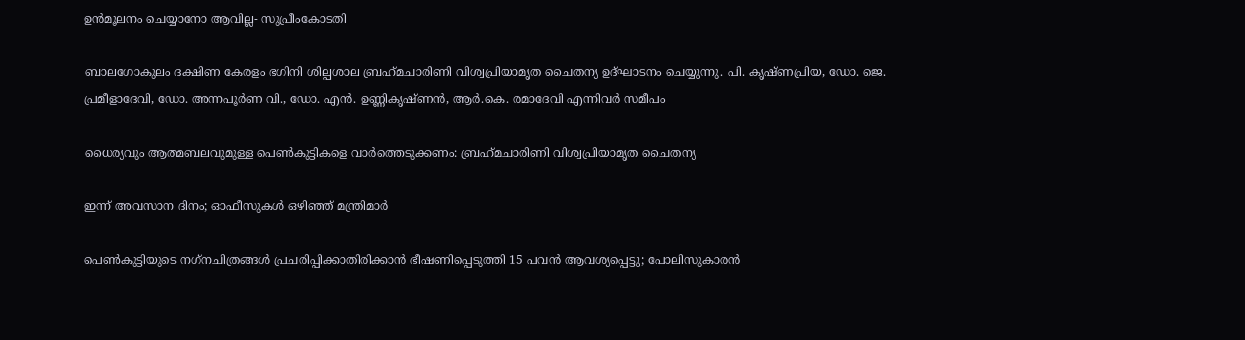ഉൻമൂലനം ചെയ്യാനോ ആവില്ല- സുപ്രീംകോടതി

ബാലഗോകുലം ദക്ഷിണ കേരളം ഭഗിനി ശില്പശാല ബ്രഹ്‌മചാരിണി വിശ്വപ്രിയാമൃത ചൈതന്യ ഉദ്ഘാടനം ചെയ്യുന്നു. പി. കൃഷ്ണപ്രിയ, ഡോ. ജെ. പ്രമീളാദേവി, ഡോ. അന്നപൂര്‍ണ വി., ഡോ. എന്‍. ഉണ്ണികൃഷ്ണന്‍, ആര്‍.കെ. രമാദേവി എന്നിവര്‍ സമീപം

ധൈര്യവും ആത്മബലവുമുള്ള പെണ്‍കുട്ടികളെ വാര്‍ത്തെടുക്കണം: ബ്രഹ്‌മചാരിണി വിശ്വപ്രിയാമൃത ചൈതന്യ

ഇന്ന് അവസാന ദിനം; ഓഫീസുകള്‍ ഒഴിഞ്ഞ് മന്ത്രിമാര്‍

പെണ്‍കുട്ടിയുടെ നഗ്‌നചിത്രങ്ങള്‍ പ്രചരിപ്പിക്കാതിരിക്കാൻ ഭീഷണിപ്പെടുത്തി 15 പവന്‍ ആവശ്യപ്പെട്ടു; പോലിസുകാരന്‍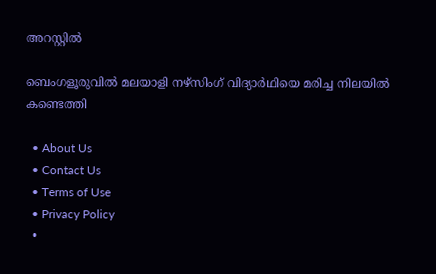അറസ്റ്റില്‍

ബെംഗളൂരുവിൽ മലയാളി നഴ്‌സിംഗ് വിദ്യാർഥിയെ മരിച്ച നിലയിൽ കണ്ടെത്തി

  • About Us
  • Contact Us
  • Terms of Use
  • Privacy Policy
  •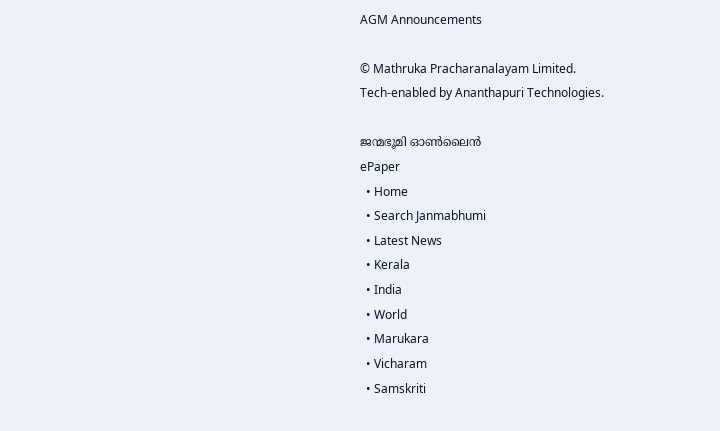AGM Announcements

© Mathruka Pracharanalayam Limited.
Tech-enabled by Ananthapuri Technologies.

ജന്മഭൂമി ഓണ്‍ലൈന്‍
ePaper
  • Home
  • Search Janmabhumi
  • Latest News
  • Kerala
  • India
  • World
  • Marukara
  • Vicharam
  • Samskriti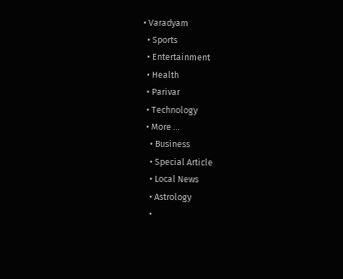• Varadyam
  • Sports
  • Entertainment
  • Health
  • Parivar
  • Technology
  • More …
    • Business
    • Special Article
    • Local News
    • Astrology
    •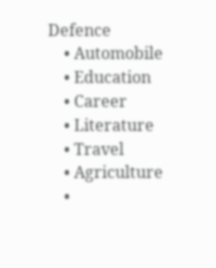Defence
    • Automobile
    • Education
    • Career
    • Literature
    • Travel
    • Agriculture
    •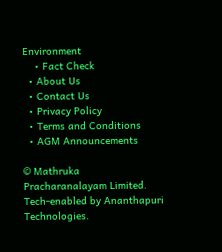Environment
    • Fact Check
  • About Us
  • Contact Us
  • Privacy Policy
  • Terms and Conditions
  • AGM Announcements

© Mathruka Pracharanalayam Limited.
Tech-enabled by Ananthapuri Technologies.